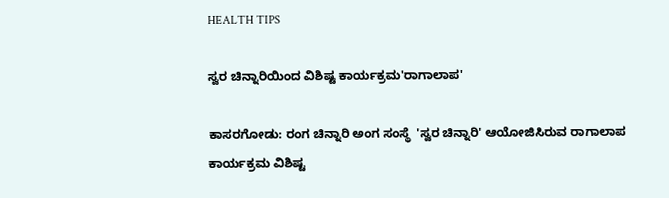HEALTH TIPS

ಸ್ವರ ಚಿನ್ನಾರಿಯಿಂದ ವಿಶಿಷ್ಟ ಕಾರ್ಯಕ್ರಮ'ರಾಗಾಲಾಪ'

ಕಾಸರಗೋಡು: ರಂಗ ಚಿನ್ನಾರಿ ಅಂಗ ಸಂಸ್ಥೆ  'ಸ್ವರ ಚಿನ್ನಾರಿ' ಆಯೋಜಿಸಿರುವ ರಾಗಾಲಾಪ ಕಾರ್ಯಕ್ರಮ ವಿಶಿಷ್ಟ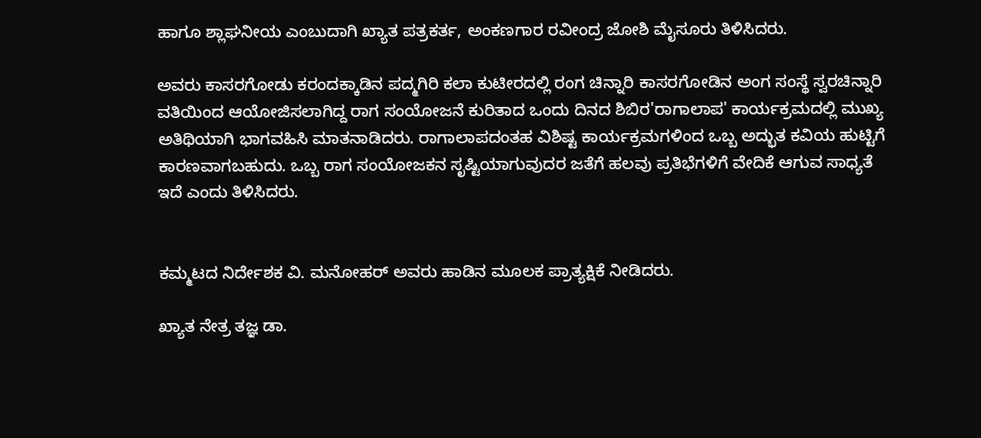ಹಾಗೂ ಶ್ಲಾಘನೀಯ ಎಂಬುದಾಗಿ ಖ್ಯಾತ ಪತ್ರಕರ್ತ, ಅಂಕಣಗಾರ ರವೀಂದ್ರ ಜೋಶಿ ಮೈಸೂರು ತಿಳಿಸಿದರು.

ಅವರು ಕಾಸರಗೋಡು ಕರಂದಕ್ಕಾಡಿನ ಪದ್ಮಗಿರಿ ಕಲಾ ಕುಟೀರದಲ್ಲಿ ರಂಗ ಚಿನ್ನಾರಿ ಕಾಸರಗೋಡಿನ ಅಂಗ ಸಂಸ್ಥೆ ಸ್ವರಚಿನ್ನಾರಿ ವತಿಯಿಂದ ಆಯೋಜಿಸಲಾಗಿದ್ದ ರಾಗ ಸಂಯೋಜನೆ ಕುರಿತಾದ ಒಂದು ದಿನದ ಶಿಬಿರ'ರಾಗಾಲಾಪ' ಕಾರ್ಯಕ್ರಮದಲ್ಲಿ ಮುಖ್ಯ ಅತಿಥಿಯಾಗಿ ಭಾಗವಹಿಸಿ ಮಾತನಾಡಿದರು. ರಾಗಾಲಾಪದಂತಹ ವಿಶಿಷ್ಟ ಕಾರ್ಯಕ್ರಮಗಳಿಂದ ಒಬ್ಬ ಅದ್ಭುತ ಕವಿಯ ಹುಟ್ಟಿಗೆ ಕಾರಣವಾಗಬಹುದು. ಒಬ್ಬ ರಾಗ ಸಂಯೋಜಕನ ಸೃಷ್ಟಿಯಾಗುವುದರ ಜತೆಗೆ ಹಲವು ಪ್ರತಿಭೆಗಳಿಗೆ ವೇದಿಕೆ ಆಗುವ ಸಾಧ್ಯತೆ ಇದೆ ಎಂದು ತಿಳಿಸಿದರು.


ಕಮ್ಮಟದ ನಿರ್ದೇಶಕ ವಿ. ಮನೋಹರ್ ಅವರು ಹಾಡಿನ ಮೂಲಕ ಪ್ರಾತ್ಯಕ್ಷಿಕೆ ನೀಡಿದರು.

ಖ್ಯಾತ ನೇತ್ರ ತಜ್ಞ ಡಾ.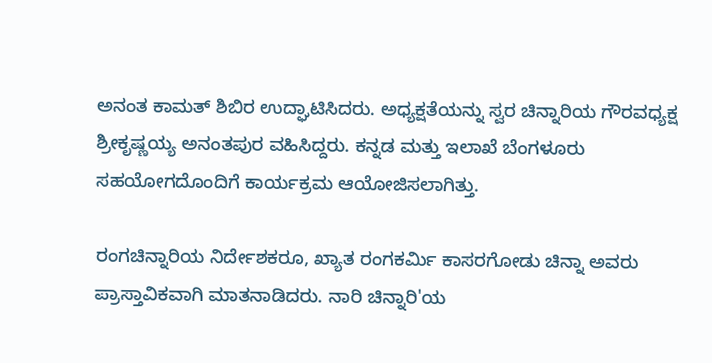ಅನಂತ ಕಾಮತ್ ಶಿಬಿರ ಉದ್ಘಾಟಿಸಿದರು. ಅಧ್ಯಕ್ಷತೆಯನ್ನು ಸ್ವರ ಚಿನ್ನಾರಿಯ ಗೌರವಧ್ಯಕ್ಷ ಶ್ರೀಕೃಷ್ಣಯ್ಯ ಅನಂತಪುರ ವಹಿಸಿದ್ದರು. ಕನ್ನಡ ಮತ್ತು ಇಲಾಖೆ ಬೆಂಗಳೂರು ಸಹಯೋಗದೊಂದಿಗೆ ಕಾರ್ಯಕ್ರಮ ಆಯೋಜಿಸಲಾಗಿತ್ತು.

ರಂಗಚಿನ್ನಾರಿಯ ನಿರ್ದೇಶಕರೂ, ಖ್ಯಾತ ರಂಗಕರ್ಮಿ ಕಾಸರಗೋಡು ಚಿನ್ನಾ ಅವರು ಪ್ರಾಸ್ತಾವಿಕವಾಗಿ ಮಾತನಾಡಿದರು. ನಾರಿ ಚಿನ್ನಾರಿ'ಯ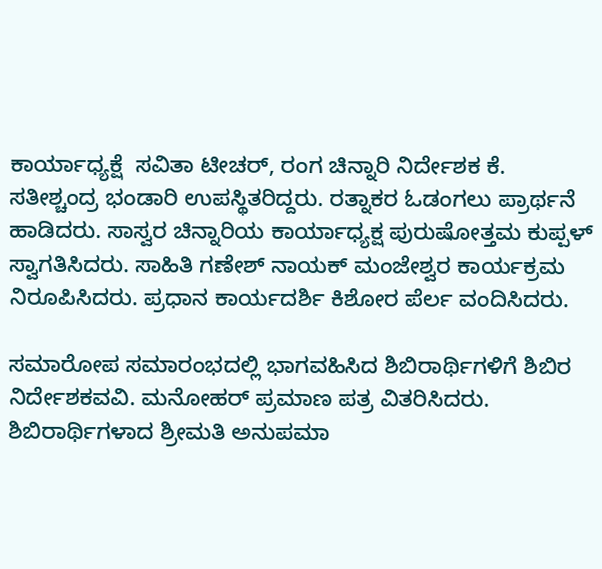ಕಾರ್ಯಾಧ್ಯಕ್ಷೆ  ಸವಿತಾ ಟೀಚರ್, ರಂಗ ಚಿನ್ನಾರಿ ನಿರ್ದೇಶಕ ಕೆ. ಸತೀಶ್ಚಂದ್ರ ಭಂಡಾರಿ ಉಪಸ್ಥಿತರಿದ್ದರು. ರತ್ನಾಕರ ಓಡಂಗಲು ಪ್ರಾರ್ಥನೆ ಹಾಡಿದರು. ಸಾಸ್ವರ ಚಿನ್ನಾರಿಯ ಕಾರ್ಯಾಧ್ಯಕ್ಷ ಪುರುಷೋತ್ತಮ ಕುಪ್ಪಳ್ ಸ್ವಾಗತಿಸಿದರು. ಸಾಹಿತಿ ಗಣೇಶ್ ನಾಯಕ್ ಮಂಜೇಶ್ವರ ಕಾರ್ಯಕ್ರಮ ನಿರೂಪಿಸಿದರು. ಪ್ರಧಾನ ಕಾರ್ಯದರ್ಶಿ ಕಿಶೋರ ಪೆರ್ಲ ವಂದಿಸಿದರು.

ಸಮಾರೋಪ ಸಮಾರಂಭದಲ್ಲಿ ಭಾಗವಹಿಸಿದ ಶಿಬಿರಾರ್ಥಿಗಳಿಗೆ ಶಿಬಿರ ನಿರ್ದೇಶಕವವಿ. ಮನೋಹರ್ ಪ್ರಮಾಣ ಪತ್ರ ವಿತರಿಸಿದರು. ಶಿಬಿರಾರ್ಥಿಗಳಾದ ಶ್ರೀಮತಿ ಅನುಪಮಾ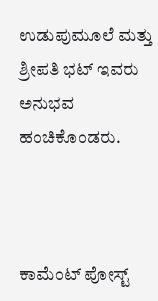ಉಡುಪುಮೂಲೆ ಮತ್ತು ಶ್ರೀಪತಿ ಭಟ್ ಇವರು ಅನುಭವ ಹಂಚಿಕೊಂಡರು.



ಕಾಮೆಂಟ್‌‌ ಪೋಸ್ಟ್‌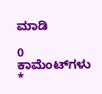ಮಾಡಿ

0 ಕಾಮೆಂಟ್‌ಗಳು
*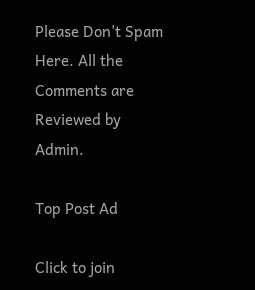Please Don't Spam Here. All the Comments are Reviewed by Admin.

Top Post Ad

Click to join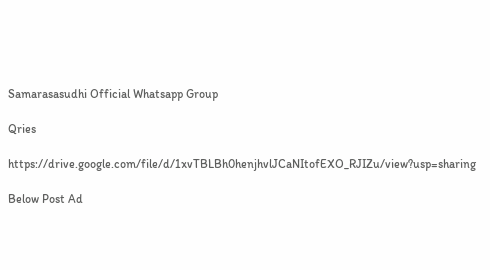Samarasasudhi Official Whatsapp Group

Qries

https://drive.google.com/file/d/1xvTBLBh0henjhvlJCaNItofEXO_RJIZu/view?usp=sharing

Below Post Ad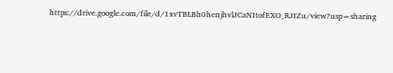https://drive.google.com/file/d/1xvTBLBh0henjhvlJCaNItofEXO_RJIZu/view?usp=sharing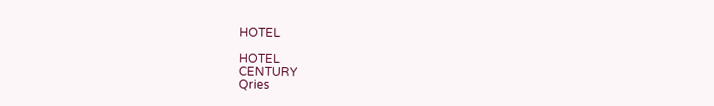HOTEL

HOTEL
CENTURY
Qries